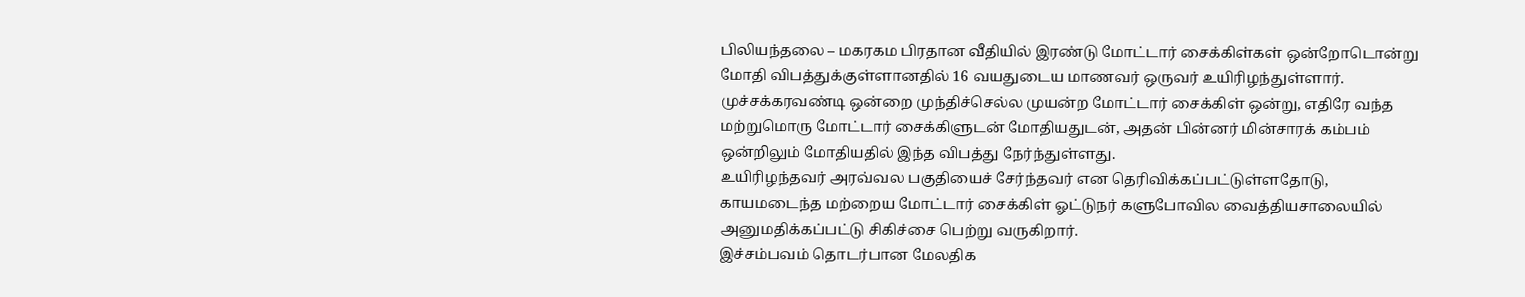பிலியந்தலை – மகரகம பிரதான வீதியில் இரண்டு மோட்டார் சைக்கிள்கள் ஒன்றோடொன்று மோதி விபத்துக்குள்ளானதில் 16 வயதுடைய மாணவர் ஒருவர் உயிரிழந்துள்ளார்.
முச்சக்கரவண்டி ஒன்றை முந்திச்செல்ல முயன்ற மோட்டார் சைக்கிள் ஒன்று, எதிரே வந்த மற்றுமொரு மோட்டார் சைக்கிளுடன் மோதியதுடன், அதன் பின்னர் மின்சாரக் கம்பம் ஒன்றிலும் மோதியதில் இந்த விபத்து நேர்ந்துள்ளது.
உயிரிழந்தவர் அரவ்வல பகுதியைச் சேர்ந்தவர் என தெரிவிக்கப்பட்டுள்ளதோடு, காயமடைந்த மற்றைய மோட்டார் சைக்கிள் ஓட்டுநர் களுபோவில வைத்தியசாலையில் அனுமதிக்கப்பட்டு சிகிச்சை பெற்று வருகிறார்.
இச்சம்பவம் தொடர்பான மேலதிக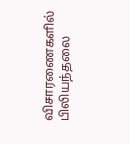விசாரணைகளில் பிலியந்தலை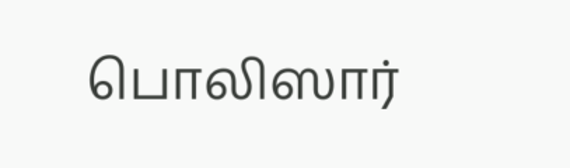பொலிஸார்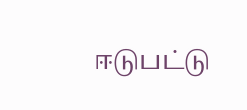ஈடுபட்டு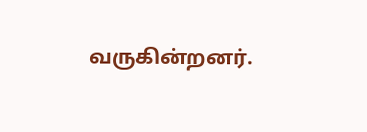வருகின்றனர்.